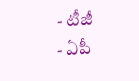- టీజీ
- ఏపీ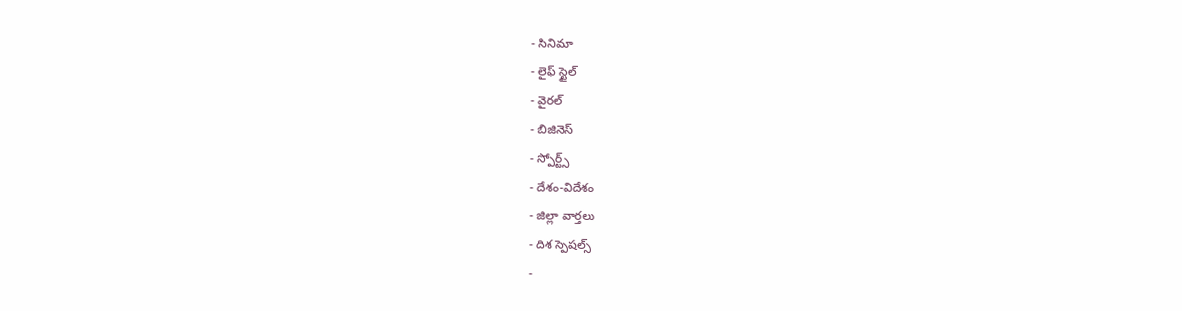- సినిమా
- లైఫ్ స్టైల్
- వైరల్
- బిజినెస్
- స్పోర్ట్స్
- దేశం-విదేశం
- జిల్లా వార్తలు
- దిశ స్పెషల్స్
-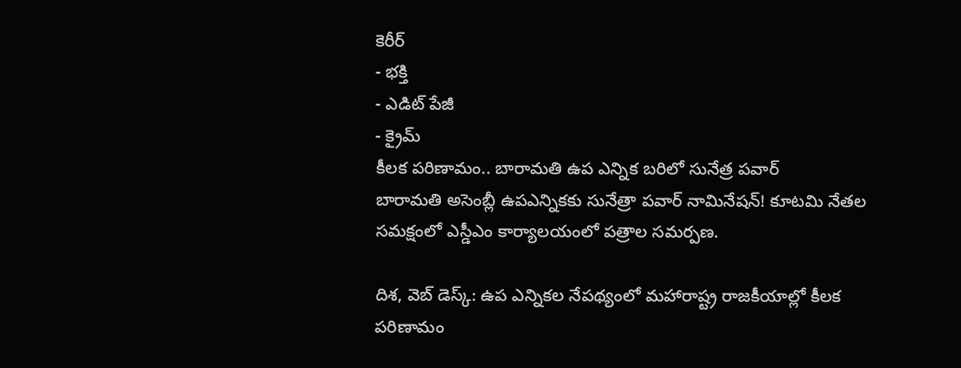కెరీర్
- భక్తి
- ఎడిట్ పేజీ
- క్రైమ్
కీలక పరిణామం.. బారామతి ఉప ఎన్నిక బరిలో సునేత్ర పవార్
బారామతి అసెంబ్లీ ఉపఎన్నికకు సునేత్రా పవార్ నామినేషన్! కూటమి నేతల సమక్షంలో ఎస్డీఎం కార్యాలయంలో పత్రాల సమర్పణ.

దిశ, వెబ్ డెస్క్: ఉప ఎన్నికల నేపథ్యంలో మహారాష్ట్ర రాజకీయాల్లో కీలక పరిణామం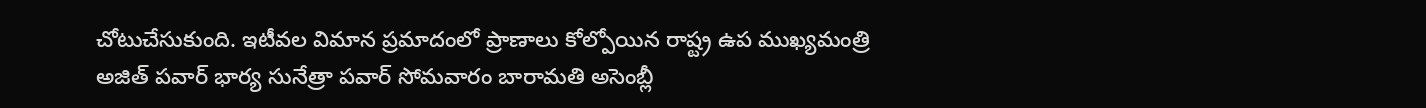చోటుచేసుకుంది. ఇటీవల విమాన ప్రమాదంలో ప్రాణాలు కోల్పోయిన రాష్ట్ర ఉప ముఖ్యమంత్రి అజిత్ పవార్ భార్య సునేత్రా పవార్ సోమవారం బారామతి అసెంబ్లీ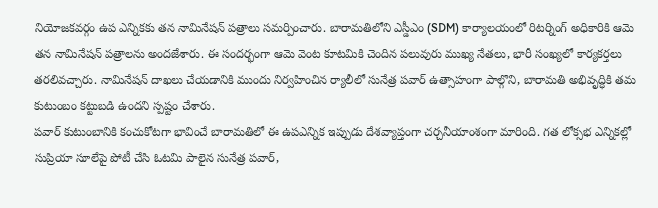నియోజకవర్గం ఉప ఎన్నికకు తన నామినేషన్ పత్రాలు సమర్పించారు. బారామతిలోని ఎస్డీఎం (SDM) కార్యాలయంలో రిటర్నింగ్ అధికారికి ఆమె తన నామినేషన్ పత్రాలను అందజేశారు. ఈ సందర్భంగా ఆమె వెంట కూటమికి చెందిన పలువురు ముఖ్య నేతలు, భారీ సంఖ్యలో కార్యకర్తలు తరలివచ్చారు. నామినేషన్ దాఖలు చేయడానికి ముందు నిర్వహించిన ర్యాలీలో సునేత్ర పవార్ ఉత్సాహంగా పాల్గొని, బారామతి అభివృద్ధికి తమ కుటుంబం కట్టుబడి ఉందని స్పష్టం చేశారు.
పవార్ కుటుంబానికి కంచుకోటగా భావించే బారామతిలో ఈ ఉపఎన్నిక ఇప్పుడు దేశవ్యాప్తంగా చర్చనీయాంశంగా మారింది. గత లోక్సభ ఎన్నికల్లో సుప్రియా సూలేపై పోటీ చేసి ఓటమి పాలైన సునేత్ర పవార్,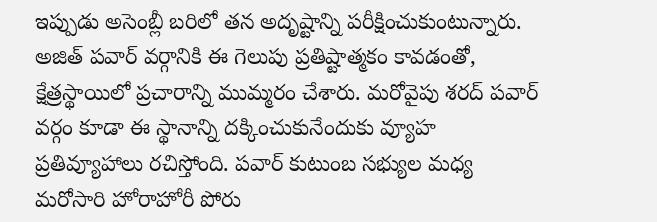ఇప్పుడు అసెంబ్లీ బరిలో తన అదృష్టాన్ని పరీక్షించుకుంటున్నారు. అజిత్ పవార్ వర్గానికి ఈ గెలుపు ప్రతిష్టాత్మకం కావడంతో, క్షేత్రస్థాయిలో ప్రచారాన్ని ముమ్మరం చేశారు. మరోవైపు శరద్ పవార్ వర్గం కూడా ఈ స్థానాన్ని దక్కించుకునేందుకు వ్యూహ ప్రతివ్యూహాలు రచిస్తోంది. పవార్ కుటుంబ సభ్యుల మధ్య మరోసారి హోరాహోరీ పోరు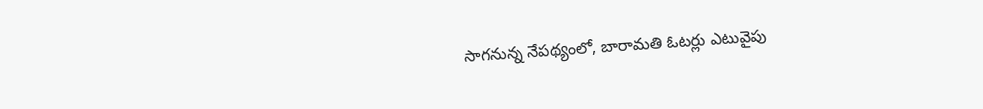సాగనున్న నేపథ్యంలో, బారామతి ఓటర్లు ఎటువైపు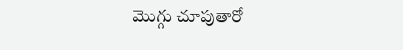మొగ్గు చూపుతారో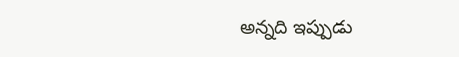అన్నది ఇప్పుడు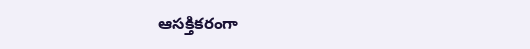ఆసక్తికరంగా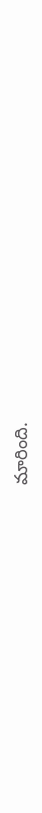మారింది.